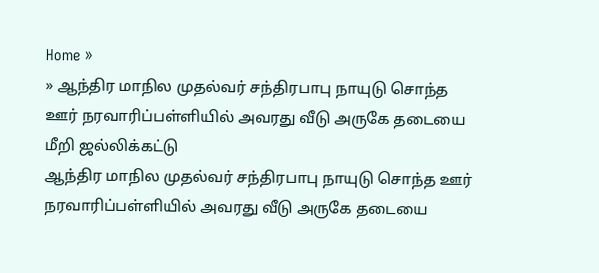Home »
» ஆந்திர மாநில முதல்வர் சந்திரபாபு நாயுடு சொந்த ஊர் நரவாரிப்பள்ளியில் அவரது வீடு அருகே தடையை மீறி ஜல்லிக்கட்டு
ஆந்திர மாநில முதல்வர் சந்திரபாபு நாயுடு சொந்த ஊர் நரவாரிப்பள்ளியில் அவரது வீடு அருகே தடையை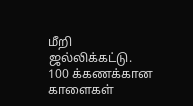மீறி ஜல்லிக்கட்டு. 100 க்கணக்கான
காளைகள்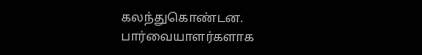கலந்துகொண்டன. பார்வையாளர்களாக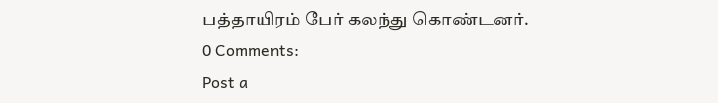பத்தாயிரம் பேர் கலந்து கொண்டனர்.
0 Comments:
Post a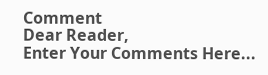Comment
Dear Reader,
Enter Your Comments Here...